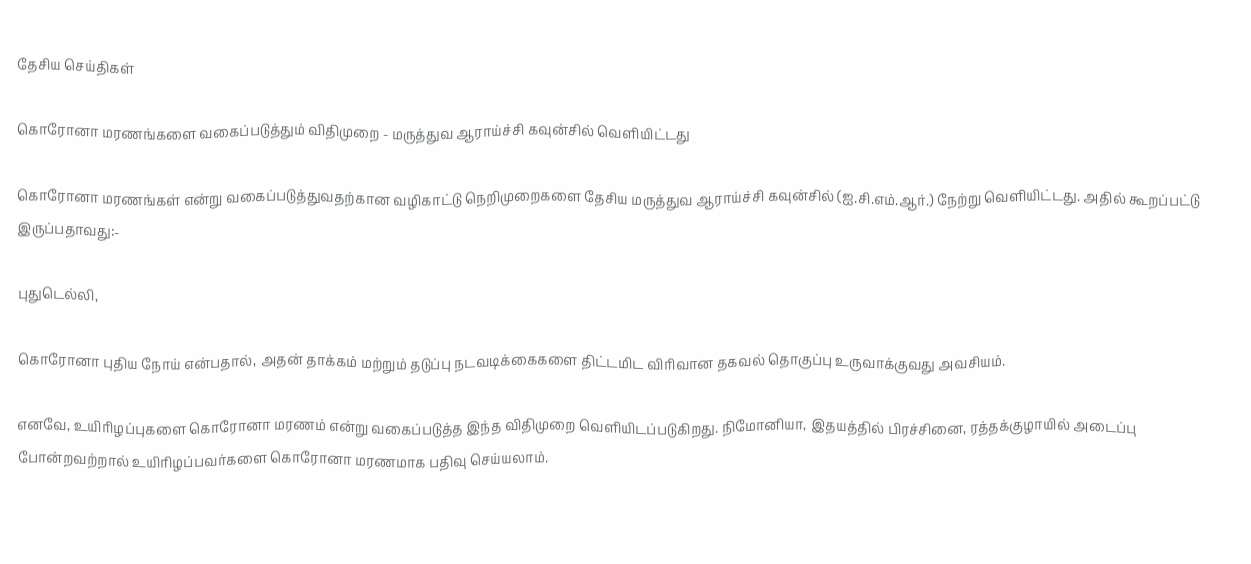தேசிய செய்திகள்

கொரோனா மரணங்களை வகைப்படுத்தும் விதிமுறை - மருத்துவ ஆராய்ச்சி கவுன்சில் வெளியிட்டது

கொரோனா மரணங்கள் என்று வகைப்படுத்துவதற்கான வழிகாட்டு நெறிமுறைகளை தேசிய மருத்துவ ஆராய்ச்சி கவுன்சில் (ஐ.சி.எம்.ஆர்.) நேற்று வெளியிட்டது. அதில் கூறப்பட்டு இருப்பதாவது:-

புதுடெல்லி,

கொரோனா புதிய நோய் என்பதால், அதன் தாக்கம் மற்றும் தடுப்பு நடவடிக்கைகளை திட்டமிட விரிவான தகவல் தொகுப்பு உருவாக்குவது அவசியம்.

எனவே, உயிரிழப்புகளை கொரோனா மரணம் என்று வகைப்படுத்த இந்த விதிமுறை வெளியிடப்படுகிறது. நிமோனியா, இதயத்தில் பிரச்சினை, ரத்தக்குழாயில் அடைப்பு போன்றவற்றால் உயிரிழப்பவர்களை கொரோனா மரணமாக பதிவு செய்யலாம்.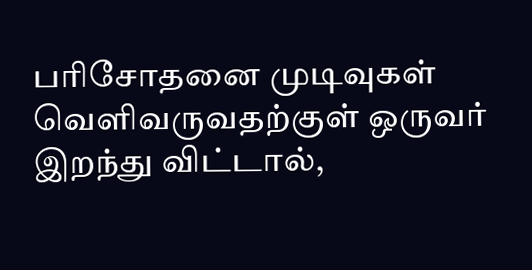பரிசோதனை முடிவுகள் வெளிவருவதற்குள் ஒருவர் இறந்து விட்டால்,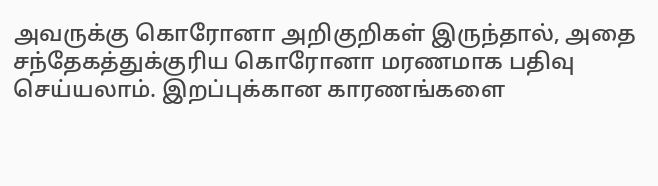அவருக்கு கொரோனா அறிகுறிகள் இருந்தால், அதை சந்தேகத்துக்குரிய கொரோனா மரணமாக பதிவு செய்யலாம். இறப்புக்கான காரணங்களை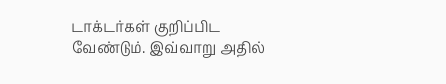டாக்டர்கள் குறிப்பிட வேண்டும். இவ்வாறு அதில்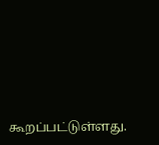கூறப்பட்டுள்ளது.